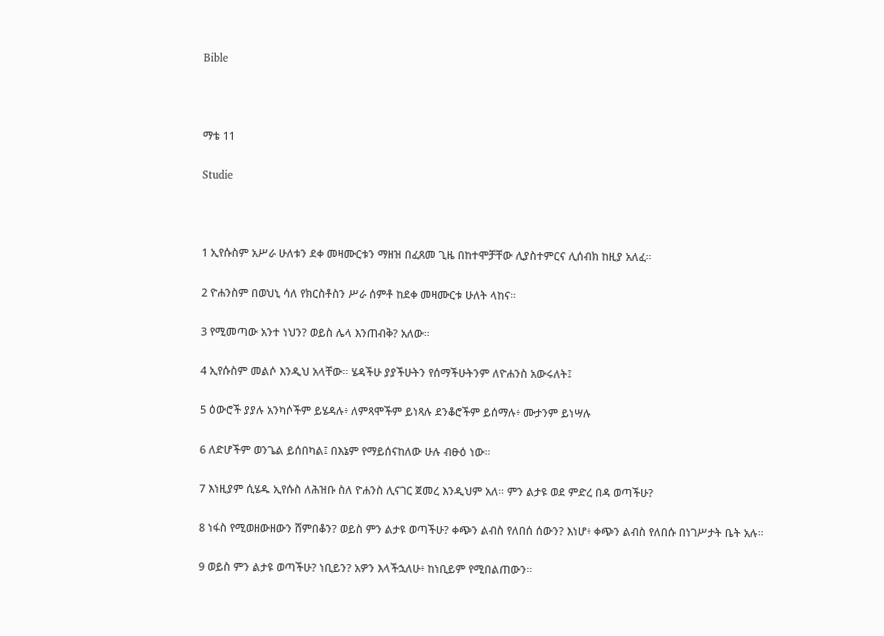Bible



ማቴ 11

Studie



1 ኢየሱስም አሥራ ሁለቱን ደቀ መዛሙርቱን ማዘዝ በፈጸመ ጊዜ በከተሞቻቸው ሊያስተምርና ሊሰብክ ከዚያ አለፈ።

2 ዮሐንስም በወህኒ ሳለ የክርስቶስን ሥራ ሰምቶ ከደቀ መዛሙርቱ ሁለት ላከና።

3 የሚመጣው አንተ ነህን? ወይስ ሌላ እንጠብቅ? አለው።

4 ኢየሱስም መልሶ እንዲህ አላቸው። ሄዳችሁ ያያችሁትን የሰማችሁትንም ለዮሐንስ አውሩለት፤

5 ዕውሮች ያያሉ አንካሶችም ይሄዳሉ፥ ለምጻሞችም ይነጻሉ ደንቆሮችም ይሰማሉ፥ ሙታንም ይነሣሉ

6 ለድሆችም ወንጌል ይሰበካል፤ በእኔም የማይሰናከለው ሁሉ ብፁዕ ነው።

7 እነዚያም ሲሄዱ ኢየሱስ ለሕዝቡ ስለ ዮሐንስ ሊናገር ጀመረ እንዲህም አለ። ምን ልታዩ ወደ ምድረ በዳ ወጣችሁ?

8 ነፋስ የሚወዘውዘውን ሸምበቆን? ወይስ ምን ልታዩ ወጣችሁ? ቀጭን ልብስ የለበሰ ሰውን? እነሆ፥ ቀጭን ልብስ የለበሱ በነገሥታት ቤት አሉ።

9 ወይስ ምን ልታዩ ወጣችሁ? ነቢይን? አዎን እላችኋለሁ፥ ከነቢይም የሚበልጠውን።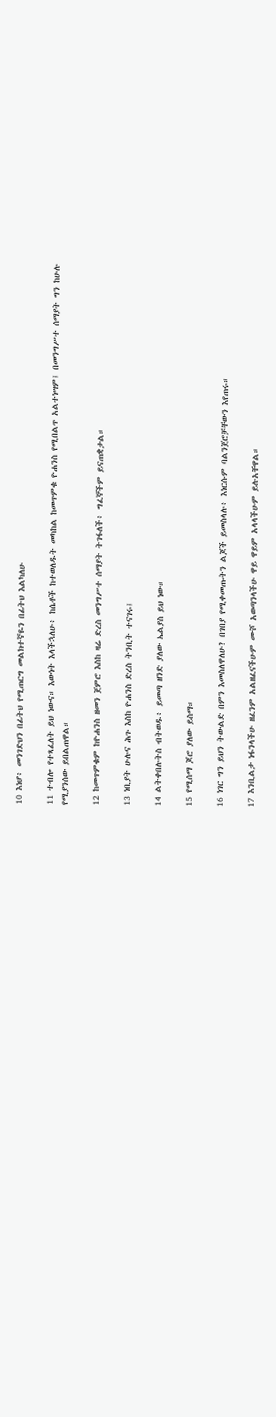10 እነሆ፥ መንገድህን በፊትህ የሚጠርግ መልክተኛዬን በፊትህ እልካለሁ

11 ተብሎ የተጻፈለት ይህ ነውና። እውነት እላችኋለሁ፥ ከሴቶች ከተወለዱት መካከል ከመጥምቁ ዮሐንስ የሚበልጥ አልተነሣም፤ በመንግሥተ ሰማያት ግን ከሁሉ የሚያንሰው ይበልጠዋል።

12 ከመጥምቁም ከዮሐንስ ዘመን ጀምሮ እስከ ዛሬ ድረስ መንግሥተ ሰማያት ትገፋለች፥ ግፈኞችም ይናጠቋታል።

13 ነቢያት ሁሉና ሕጉ እስከ ዮሐንስ ድረስ ትንቢት ተናገሩ፤

14 ልትቀበሉትስ ብትወዱ፥ ይመጣ ዘንድ ያለው ኤልያስ ይህ ነው።

15 የሚሰማ ጆሮ ያለው ይስማ።

16 ነገር ግን ይህን ትውልድ በምን እመስለዋለሁ? በገበያ የሚቀመጡትን ልጆች ይመስላሉ፥ እነርሱም ባልንጀሮቻቸውን እየጠሩ።

17 እንቢልታ ነፋንላችሁ ዘፈንም አልዘፈናችሁም ሙሾ አወጣንላችሁ ዋይ ዋይም አላላችሁም ይሉአቸዋል።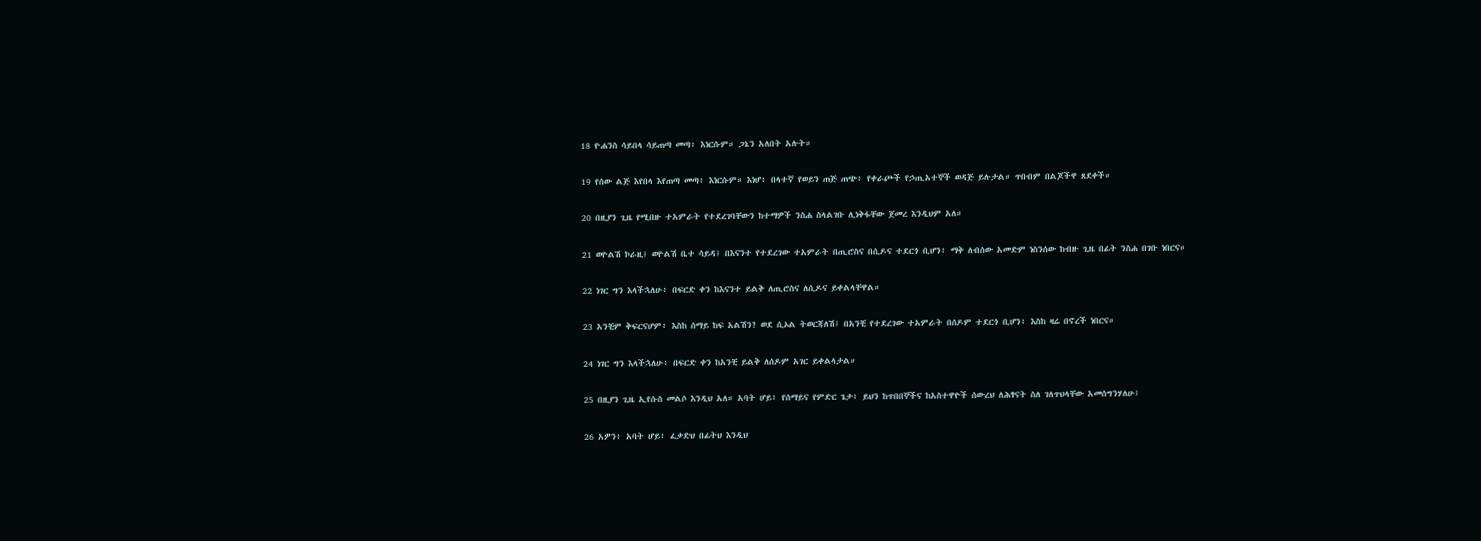18 ዮሐንስ ሳይበላ ሳይጠጣ መጣ፥ እነርሱም። ጋኔን አለበት አሉት።

19 የሰው ልጅ እየበላ እየጠጣ መጣ፥ እነርሱም። እነሆ፥ በላተኛ የወይን ጠጅ ጠጭ፥ የቀራጮች የኃጢአተኞች ወዳጅ ይሉታል። ጥበብም በልጆችዋ ጸደቀች።

20 በዚያን ጊዜ የሚበዙ ተአምራት የተደረገባቸውን ከተማዎች ንስሐ ስላልገቡ ሊነቅፋቸው ጀመረ እንዲህም አለ።

21 ወዮልሽ ኮራዚ፤ ወዮልሽ ቤተ ሳይዳ፤ በእናንተ የተደረገው ተአምራት በጢሮስና በሲዶና ተደርጎ ቢሆን፥ ማቅ ለብሰው አመድም ነስንሰው ከብዙ ጊዜ በፊት ንስሐ በገቡ ነበርና።

22 ነገር ግን እላችኋለሁ፥ በፍርድ ቀን ከእናንተ ይልቅ ለጢሮስና ለሲዶና ይቀልላቸዋል።

23 አንቺም ቅፍርናሆም፥ እስከ ሰማይ ከፍ አልሽን? ወደ ሲኦል ትወርጃለሽ፤ በአንቺ የተደረገው ተአምራት በሰዶም ተደርጎ ቢሆን፥ እስከ ዛሬ በኖረች ነበርና።

24 ነገር ግን እላችኋለሁ፥ በፍርድ ቀን ከአንቺ ይልቅ ለሰዶም አገር ይቀልላታል።

25 በዚያን ጊዜ ኢየሱስ መልሶ እንዲህ አለ። አባት ሆይ፥ የሰማይና የምድር ጌታ፥ ይህን ከጥበበኞችና ከአስተዋዮች ሰውረህ ለሕፃናት ስለ ገለጥህላቸው አመሰግንሃለሁ፤

26 አዎን፥ አባት ሆይ፥ ፈቃድህ በፊትህ እንዲህ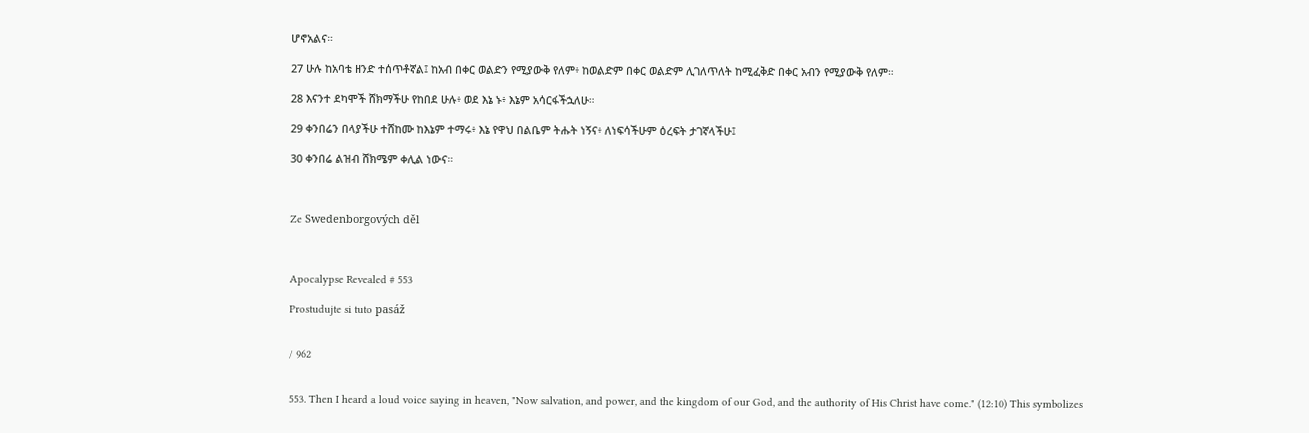ሆኖአልና።

27 ሁሉ ከአባቴ ዘንድ ተሰጥቶኛል፤ ከአብ በቀር ወልድን የሚያውቅ የለም፥ ከወልድም በቀር ወልድም ሊገለጥለት ከሚፈቅድ በቀር አብን የሚያውቅ የለም።

28 እናንተ ደካሞች ሸክማችሁ የከበደ ሁሉ፥ ወደ እኔ ኑ፥ እኔም አሳርፋችኋለሁ።

29 ቀንበሬን በላያችሁ ተሸከሙ ከእኔም ተማሩ፥ እኔ የዋህ በልቤም ትሑት ነኝና፥ ለነፍሳችሁም ዕረፍት ታገኛላችሁ፤

30 ቀንበሬ ልዝብ ሸክሜም ቀሊል ነውና።



Ze Swedenborgových děl



Apocalypse Revealed # 553

Prostudujte si tuto pasáž


/ 962


553. Then I heard a loud voice saying in heaven, "Now salvation, and power, and the kingdom of our God, and the authority of His Christ have come." (12:10) This symbolizes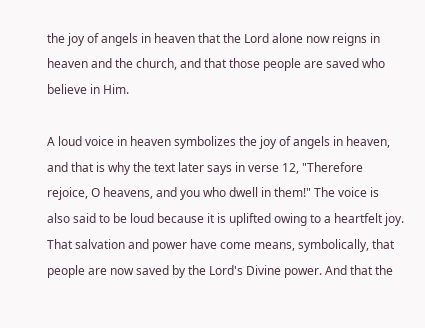the joy of angels in heaven that the Lord alone now reigns in heaven and the church, and that those people are saved who believe in Him.

A loud voice in heaven symbolizes the joy of angels in heaven, and that is why the text later says in verse 12, "Therefore rejoice, O heavens, and you who dwell in them!" The voice is also said to be loud because it is uplifted owing to a heartfelt joy. That salvation and power have come means, symbolically, that people are now saved by the Lord's Divine power. And that the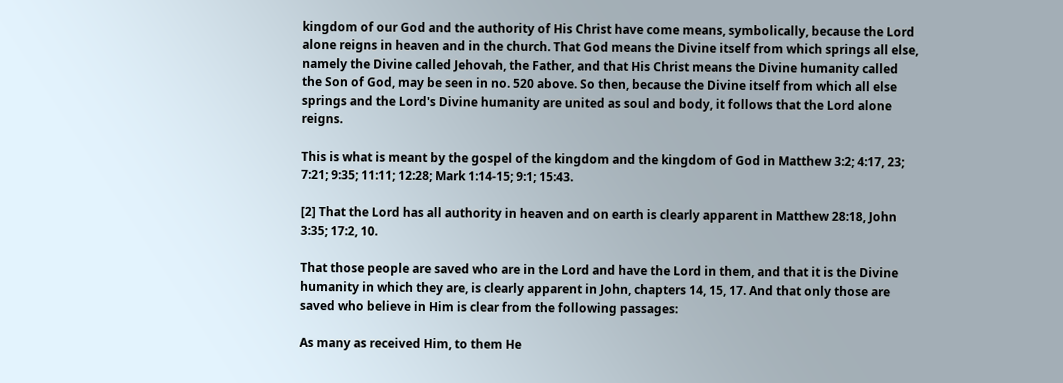kingdom of our God and the authority of His Christ have come means, symbolically, because the Lord alone reigns in heaven and in the church. That God means the Divine itself from which springs all else, namely the Divine called Jehovah, the Father, and that His Christ means the Divine humanity called the Son of God, may be seen in no. 520 above. So then, because the Divine itself from which all else springs and the Lord's Divine humanity are united as soul and body, it follows that the Lord alone reigns.

This is what is meant by the gospel of the kingdom and the kingdom of God in Matthew 3:2; 4:17, 23; 7:21; 9:35; 11:11; 12:28; Mark 1:14-15; 9:1; 15:43.

[2] That the Lord has all authority in heaven and on earth is clearly apparent in Matthew 28:18, John 3:35; 17:2, 10.

That those people are saved who are in the Lord and have the Lord in them, and that it is the Divine humanity in which they are, is clearly apparent in John, chapters 14, 15, 17. And that only those are saved who believe in Him is clear from the following passages:

As many as received Him, to them He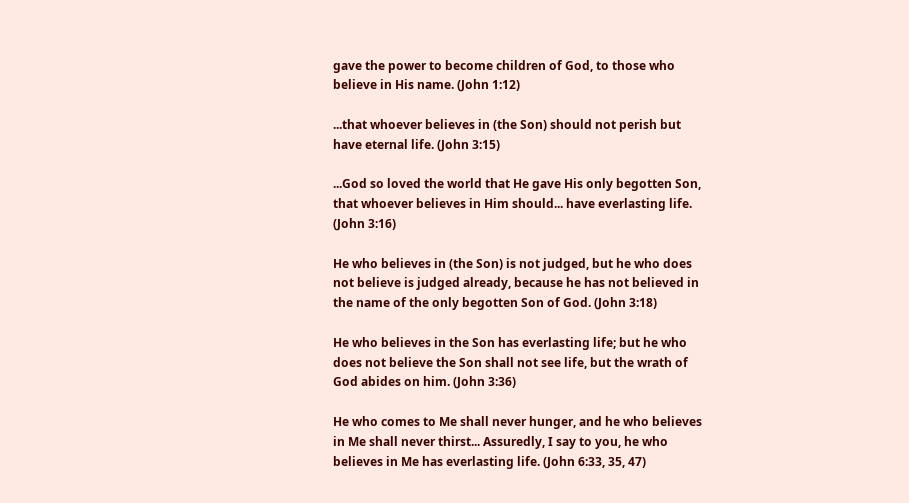gave the power to become children of God, to those who believe in His name. (John 1:12)

...that whoever believes in (the Son) should not perish but have eternal life. (John 3:15)

...God so loved the world that He gave His only begotten Son, that whoever believes in Him should... have everlasting life. (John 3:16)

He who believes in (the Son) is not judged, but he who does not believe is judged already, because he has not believed in the name of the only begotten Son of God. (John 3:18)

He who believes in the Son has everlasting life; but he who does not believe the Son shall not see life, but the wrath of God abides on him. (John 3:36)

He who comes to Me shall never hunger, and he who believes in Me shall never thirst... Assuredly, I say to you, he who believes in Me has everlasting life. (John 6:33, 35, 47)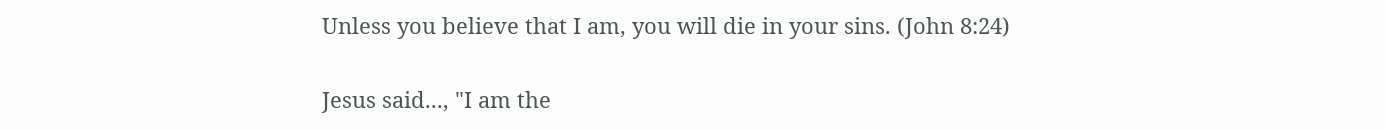Unless you believe that I am, you will die in your sins. (John 8:24)

Jesus said..., "I am the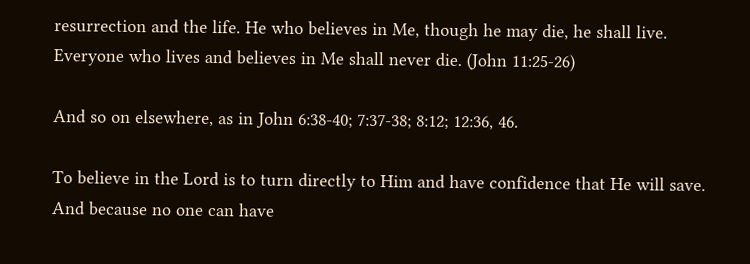resurrection and the life. He who believes in Me, though he may die, he shall live. Everyone who lives and believes in Me shall never die. (John 11:25-26)

And so on elsewhere, as in John 6:38-40; 7:37-38; 8:12; 12:36, 46.

To believe in the Lord is to turn directly to Him and have confidence that He will save. And because no one can have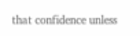that confidence unless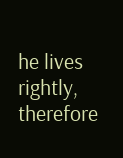he lives rightly, therefore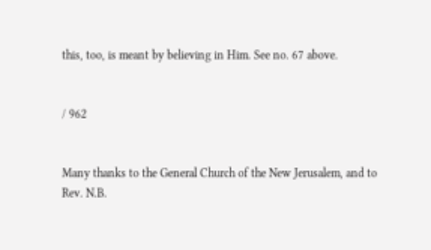this, too, is meant by believing in Him. See no. 67 above.


/ 962


Many thanks to the General Church of the New Jerusalem, and to Rev. N.B.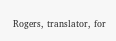Rogers, translator, for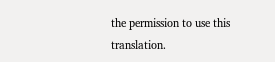the permission to use this translation.